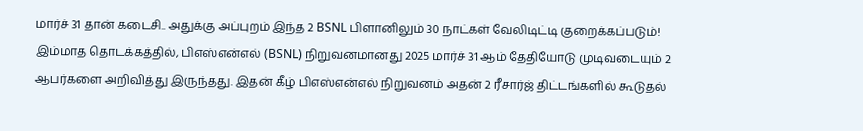மார்ச் 31 தான் கடைசி.. அதுக்கு அப்புறம் இந்த 2 BSNL பிளானிலும் 30 நாட்கள் வேலிடிட்டி குறைக்கப்படும்!
இம்மாத தொடக்கத்தில், பிஎஸ்என்எல் (BSNL) நிறுவனமானது 2025 மார்ச் 31 ஆம் தேதியோடு முடிவடையும் 2 ஆபர்களை அறிவித்து இருந்தது. இதன் கீழ் பிஎஸ்என்எல் நிறுவனம் அதன் 2 ரீசார்ஜ் திட்டங்களில் கூடுதல்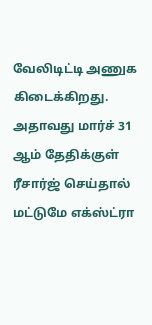வேலிடிட்டி அணுக கிடைக்கிறது. அதாவது மார்ச் 31 ஆம் தேதிக்குள் ரீசார்ஜ் செய்தால் மட்டுமே எக்ஸ்ட்ரா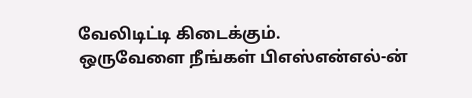வேலிடிட்டி கிடைக்கும்.
ஒருவேளை நீங்கள் பிஎஸ்என்எல்-ன்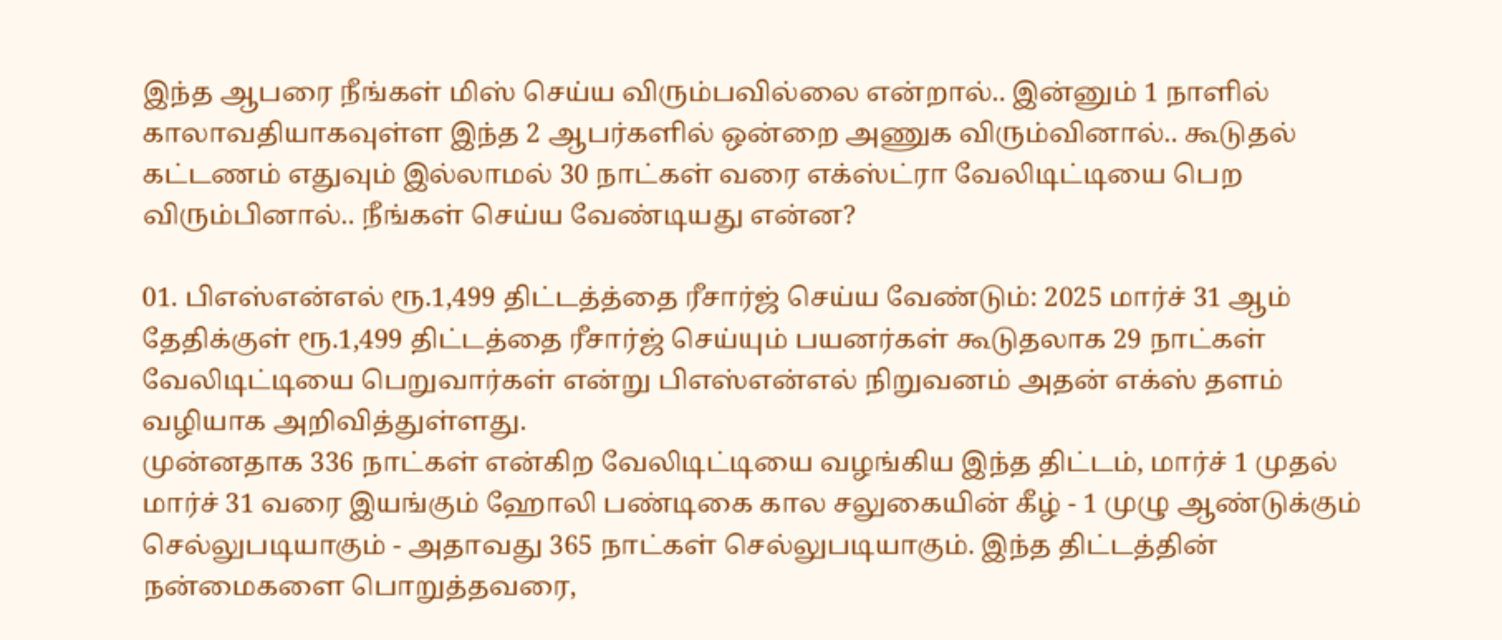இந்த ஆபரை நீங்கள் மிஸ் செய்ய விரும்பவில்லை என்றால்.. இன்னும் 1 நாளில் காலாவதியாகவுள்ள இந்த 2 ஆபர்களில் ஒன்றை அணுக விரும்வினால்.. கூடுதல் கட்டணம் எதுவும் இல்லாமல் 30 நாட்கள் வரை எக்ஸ்ட்ரா வேலிடிட்டியை பெற விரும்பினால்.. நீங்கள் செய்ய வேண்டியது என்ன?

01. பிஎஸ்என்எல் ரூ.1,499 திட்டத்த்தை ரீசார்ஜ் செய்ய வேண்டும்: 2025 மார்ச் 31 ஆம் தேதிக்குள் ரூ.1,499 திட்டத்தை ரீசார்ஜ் செய்யும் பயனர்கள் கூடுதலாக 29 நாட்கள் வேலிடிட்டியை பெறுவார்கள் என்று பிஎஸ்என்எல் நிறுவனம் அதன் எக்ஸ் தளம் வழியாக அறிவித்துள்ளது.
முன்னதாக 336 நாட்கள் என்கிற வேலிடிட்டியை வழங்கிய இந்த திட்டம், மார்ச் 1 முதல் மார்ச் 31 வரை இயங்கும் ஹோலி பண்டிகை கால சலுகையின் கீழ் - 1 முழு ஆண்டுக்கும் செல்லுபடியாகும் - அதாவது 365 நாட்கள் செல்லுபடியாகும். இந்த திட்டத்தின் நன்மைகளை பொறுத்தவரை,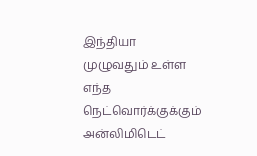இந்தியா முழுவதும் உள்ள எந்த நெட்வொர்க்குக்கும் அன்லிமிடெட்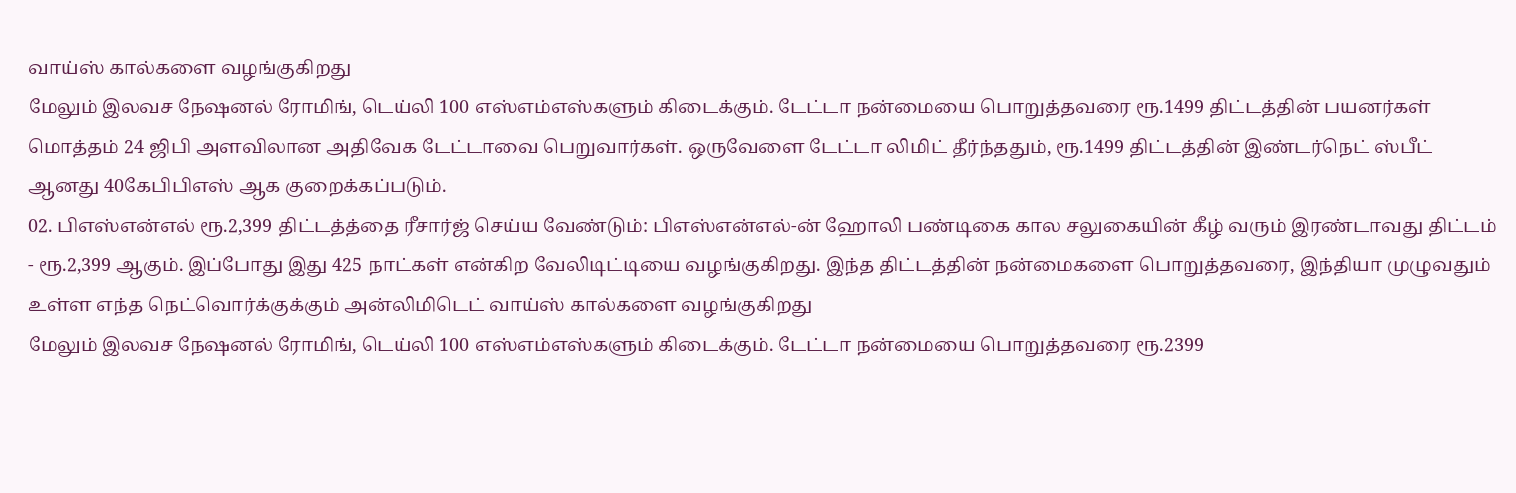வாய்ஸ் கால்களை வழங்குகிறது
மேலும் இலவச நேஷனல் ரோமிங், டெய்லி 100 எஸ்எம்எஸ்களும் கிடைக்கும். டேட்டா நன்மையை பொறுத்தவரை ரூ.1499 திட்டத்தின் பயனர்கள் மொத்தம் 24 ஜிபி அளவிலான அதிவேக டேட்டாவை பெறுவார்கள். ஒருவேளை டேட்டா லிமிட் தீர்ந்ததும், ரூ.1499 திட்டத்தின் இண்டர்நெட் ஸ்பீட் ஆனது 40கேபிபிஎஸ் ஆக குறைக்கப்படும்.
02. பிஎஸ்என்எல் ரூ.2,399 திட்டத்த்தை ரீசார்ஜ் செய்ய வேண்டும்: பிஎஸ்என்எல்-ன் ஹோலி பண்டிகை கால சலுகையின் கீழ் வரும் இரண்டாவது திட்டம் - ரூ.2,399 ஆகும். இப்போது இது 425 நாட்கள் என்கிற வேலிடிட்டியை வழங்குகிறது. இந்த திட்டத்தின் நன்மைகளை பொறுத்தவரை, இந்தியா முழுவதும் உள்ள எந்த நெட்வொர்க்குக்கும் அன்லிமிடெட் வாய்ஸ் கால்களை வழங்குகிறது
மேலும் இலவச நேஷனல் ரோமிங், டெய்லி 100 எஸ்எம்எஸ்களும் கிடைக்கும். டேட்டா நன்மையை பொறுத்தவரை ரூ.2399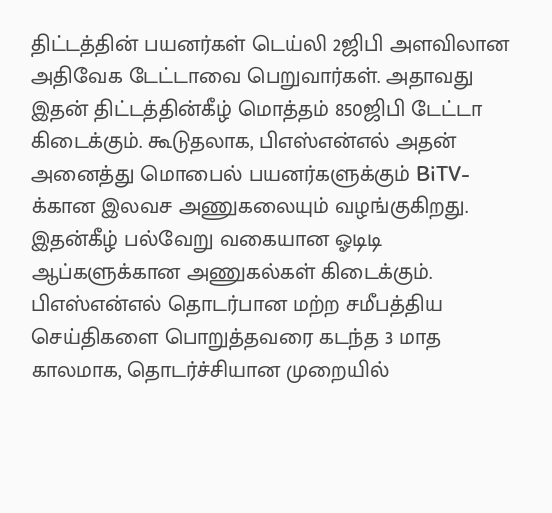திட்டத்தின் பயனர்கள் டெய்லி 2ஜிபி அளவிலான அதிவேக டேட்டாவை பெறுவார்கள். அதாவது இதன் திட்டத்தின்கீழ் மொத்தம் 850ஜிபி டேட்டா கிடைக்கும். கூடுதலாக, பிஎஸ்என்எல் அதன் அனைத்து மொபைல் பயனர்களுக்கும் BiTV-க்கான இலவச அணுகலையும் வழங்குகிறது. இதன்கீழ் பல்வேறு வகையான ஓடிடி ஆப்களுக்கான அணுகல்கள் கிடைக்கும்.
பிஎஸ்என்எல் தொடர்பான மற்ற சமீபத்திய செய்திகளை பொறுத்தவரை கடந்த 3 மாத காலமாக, தொடர்ச்சியான முறையில்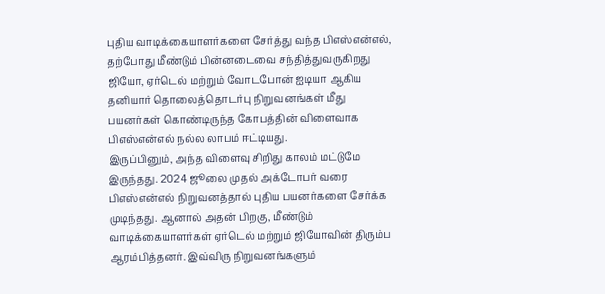புதிய வாடிக்கையாளர்களை சேர்த்து வந்த பிஎஸ்என்எல், தற்போது மீண்டும் பின்னடைவை சந்தித்துவருகிறது ஜியோ, ஏர்டெல் மற்றும் வோடபோன் ஐடியா ஆகிய தனியார் தொலைத்தொடர்பு நிறுவனங்கள் மீது பயனர்கள் கொண்டிருந்த கோபத்தின் விளைவாக பிஎஸ்என்எல் நல்ல லாபம் ஈட்டியது.
இருப்பினும், அந்த விளைவு சிறிது காலம் மட்டுமே இருந்தது. 2024 ஜூலை முதல் அக்டோபர் வரை பிஎஸ்என்எல் நிறுவனத்தால் புதிய பயனர்களை சேர்க்க முடிந்தது. ஆனால் அதன் பிறகு, மீண்டும் வாடிக்கையாளர்கள் ஏர்டெல் மற்றும் ஜியோவின் திரும்ப ஆரம்பித்தனர். இவ்விரு நிறுவனங்களும்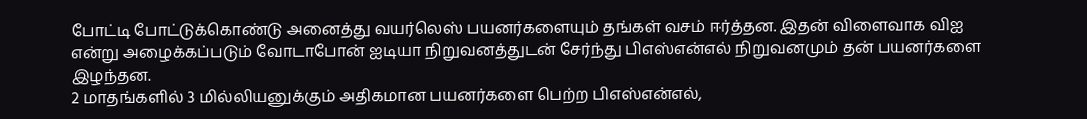போட்டி போட்டுக்கொண்டு அனைத்து வயர்லெஸ் பயனர்களையும் தங்கள் வசம் ஈர்த்தன. இதன் விளைவாக விஐ என்று அழைக்கப்படும் வோடாபோன் ஐடியா நிறுவனத்துடன் சேர்ந்து பிஎஸ்என்எல் நிறுவனமும் தன் பயனர்களை இழந்தன.
2 மாதங்களில் 3 மில்லியனுக்கும் அதிகமான பயனர்களை பெற்ற பிஎஸ்என்எல்,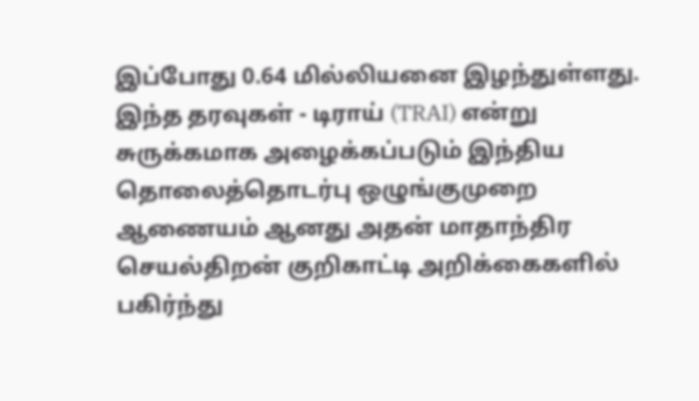இப்போது 0.64 மில்லியனை இழந்துள்ளது. இந்த தரவுகள் - டிராய் (TRAI) என்று சுருக்கமாக அழைக்கப்படும் இந்திய தொலைத்தொடர்பு ஒழுங்குமுறை ஆணையம் ஆனது அதன் மாதாந்திர செயல்திறன் குறிகாட்டி அறிக்கைகளில் பகிர்ந்து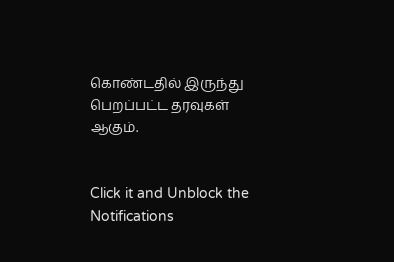கொண்டதில் இருந்து பெறப்பட்ட தரவுகள் ஆகும்.


Click it and Unblock the Notifications